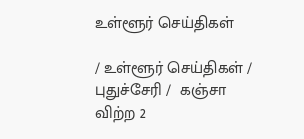உள்ளூர் செய்திகள்

/ உள்ளூர் செய்திகள் / புதுச்சேரி /  கஞ்சா விற்ற 2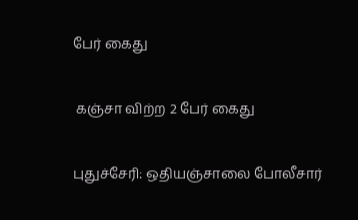பேர் கைது

 கஞ்சா விற்ற 2 பேர் கைது

புதுச்சேரி: ஒதியஞ்சாலை போலீசார்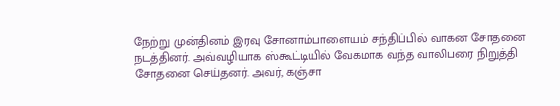நேற்று முன்தினம் இரவு சோனாம்பாளையம் சந்திப்பில் வாகன சோதனை நடத்தினர். அவ்வழியாக ஸ்கூட்டியில் வேகமாக வந்த வாலிபரை நிறுத்தி சோதனை செய்தனர். அவர், கஞ்சா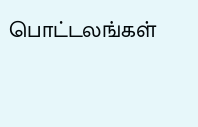பொட்டலங்கள்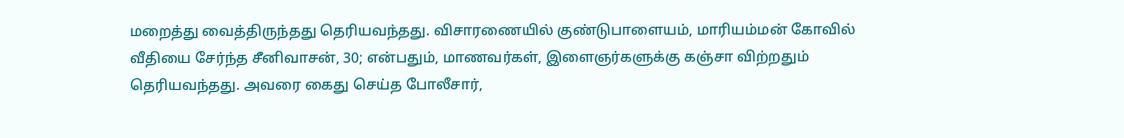மறைத்து வைத்திருந்தது தெரியவந்தது. விசாரணையில் குண்டுபாளையம், மாரியம்மன் கோவில் வீதியை சேர்ந்த சீனிவாசன், 30; என்பதும், மாணவர்கள், இளைஞர்களுக்கு கஞ்சா விற்றதும் தெரியவந்தது. அவரை கைது செய்த போலீசார்,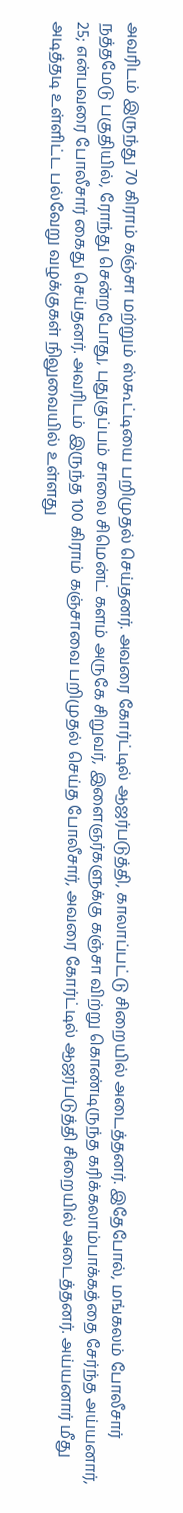அவரிடம் இருந்து 70 கிராம் கஞ்சா மற்றும் ஸ்கூட்டியை பறிமுதல் செய்தனர். அவரை கோர்ட்டில் ஆஜர்படுத்தி, காலாப்பட்டு சிறையில் அடைத்தனர். இதேபோல், மங்கலம் போலீசார் நத்தமேடு பகுதியில், ரோந்து சென்றபோது, புதுகுப்பம் சாலை சிமென்ட் களம் அருகே சிறுவர், இளைஞர்களுக்கு கஞ்சா விற்று கொண்டிருந்த கரிக்கலாம்பாக்கத்தை சேர்ந்த அய்யனார், 25; என்பவரை போலீசார் கைது செய்தனர். அவரிடம் இருந்த 100 கிராம் கஞ்சாவை பறிமுதல் செய்த போலீசார், அவரை கோர்ட்டில் ஆஜர்படுத்தி சிறையில் அடைத்தனர். அய்யனார் மீது அடித்தடி உள்ளிட்ட பல்வேறு வழக்குகள் நிலுவையில் உள்ளது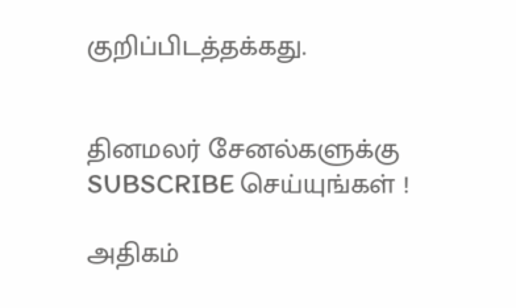குறிப்பிடத்தக்கது.


தினமலர் சேனல்களுக்கு SUBSCRIBE செய்யுங்கள் !

அதிகம்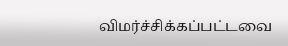விமர்ச்சிக்கப்பட்டவை